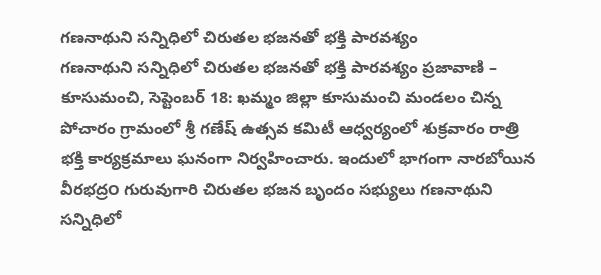గణనాథుని సన్నిధిలో చిరుతల భజనతో భక్తి పారవశ్యం
గణనాథుని సన్నిధిలో చిరుతల భజనతో భక్తి పారవశ్యం ప్రజావాణి – కూసుమంచి, సెప్టెంబర్ 18: ఖమ్మం జిల్లా కూసుమంచి మండలం చిన్న పోచారం గ్రామంలో శ్రీ గణేష్ ఉత్సవ కమిటీ ఆధ్వర్యంలో శుక్రవారం రాత్రి భక్తి కార్యక్రమాలు ఘనంగా నిర్వహించారు. ఇందులో భాగంగా నారబోయిన వీరభద్ర౦ గురువుగారి చిరుతల భజన బృందం సభ్యులు గణనాథుని సన్నిధిలో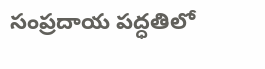సంప్రదాయ పద్ధతిలో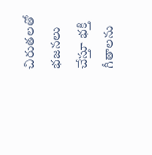చిరుతలతో భజనలు చేస్తూ భక్తి గీతాలను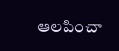ఆలపించా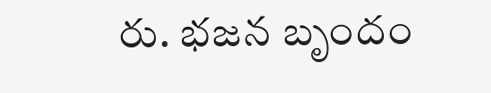రు. భజన బృందం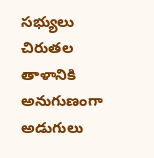సభ్యులు చిరుతల తాళానికి అనుగుణంగా అడుగులు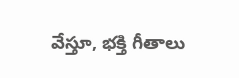వేస్తూ, భక్తి గీతాలు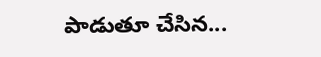పాడుతూ చేసిన...